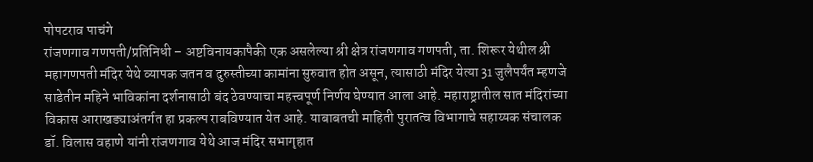पोपटराव पाचंगे
रांजणगाव गणपती/प्रतिनिधी – अष्टविनायकापैकी एक असलेल्या श्री क्षेत्र रांजणगाव गणपती, ता. शिरूर येथील श्री महागणपती मंदिर येथे व्यापक जतन व दुरुस्तीच्या कामांना सुरुवात होत असून, त्यासाठी मंदिर येत्या 31 जुलैपर्यंत म्हणजे साडेतीन महिने भाविकांना दर्शनासाठी बंद ठेवण्याचा महत्त्वपूर्ण निर्णय घेण्यात आला आहे. महाराष्ट्रातील सात मंदिरांच्या विकास आराखड्याअंतर्गत हा प्रकल्प राबविण्यात येत आहे. याबाबतची माहिती पुरातत्व विभागाचे सहाय्यक संचालक डॉ. विलास वहाणे यांनी रांजणगाव येथे आज मंदिर सभागृहात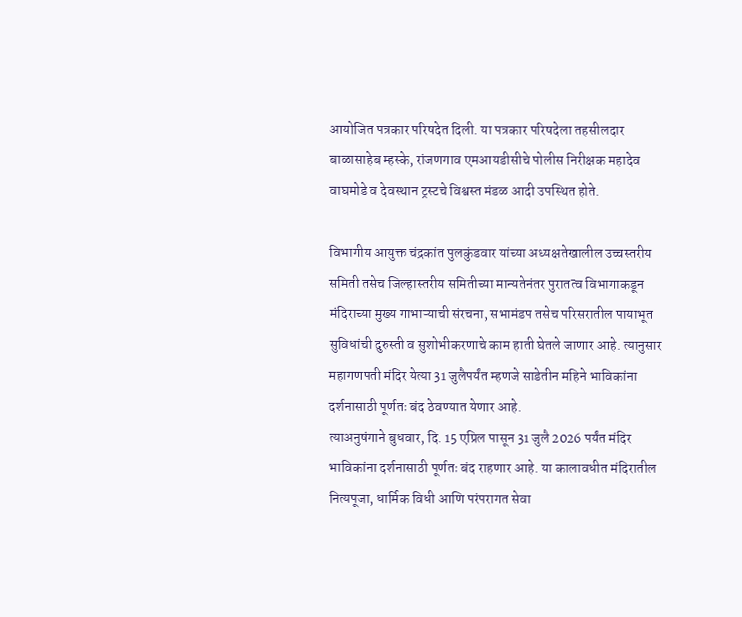आयोजित पत्रकार परिषदेत दिली. या पत्रकार परिषदेला तहसीलदार बाळासाहेब म्हस्के, रांजणगाव एमआयडीसीचे पोलीस निरीक्षक महादेव वाघमोडे व देवस्थान ट्रस्टचे विश्वस्त मंडळ आदी उपस्थित होते.

विभागीय आयुक्त चंद्रकांत पुलकुंडवार यांच्या अध्यक्षतेखालील उच्चस्तरीय समिती तसेच जिल्हास्तरीय समितीच्या मान्यतेनंतर पुरातत्व विभागाकडून मंदिराच्या मुख्य गाभाऱ्याची संरचना, सभामंडप तसेच परिसरातील पायाभूत सुविधांची दुरुस्ती व सुशोभीकरणाचे काम हाती घेतले जाणार आहे. त्यानुसार महागणपती मंदिर येत्या 31 जुलैपर्यंत म्हणजे साडेतीन महिने भाविकांना दर्शनासाठी पूर्णतः बंद ठेवण्यात येणार आहे.
त्याअनुषंगाने बुधवार, दि. 15 एप्रिल पासून 31 जुलै 2026 पर्यंत मंदिर भाविकांना दर्शनासाठी पूर्णतः बंद राहणार आहे. या कालावधीत मंदिरातील नित्यपूजा, धार्मिक विधी आणि परंपरागत सेवा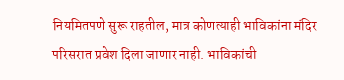नियमितपणे सुरू राहतील, मात्र कोणत्याही भाविकांना मंदिर परिसरात प्रवेश दिला जाणार नाही. भाविकांची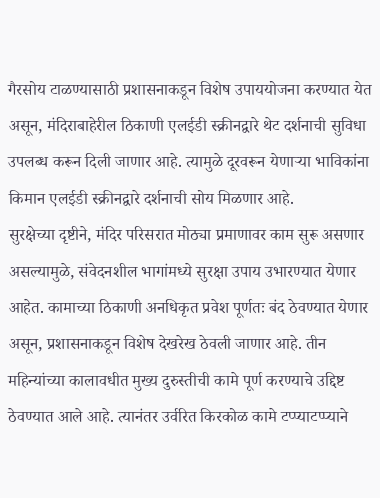गैरसोय टाळण्यासाठी प्रशासनाकडून विशेष उपाययोजना करण्यात येत असून, मंदिराबाहेरील ठिकाणी एलईडी स्क्रीनद्वारे थेट दर्शनाची सुविधा उपलब्ध करून दिली जाणार आहे. त्यामुळे दूरवरून येणाऱ्या भाविकांना किमान एलईडी स्क्रीनद्वारे दर्शनाची सोय मिळणार आहे.
सुरक्षेच्या दृष्टीने, मंदिर परिसरात मोठ्या प्रमाणावर काम सुरू असणार असल्यामुळे, संवेदनशील भागांमध्ये सुरक्षा उपाय उभारण्यात येणार आहेत. कामाच्या ठिकाणी अनधिकृत प्रवेश पूर्णतः बंद ठेवण्यात येणार असून, प्रशासनाकडून विशेष देखरेख ठेवली जाणार आहे. तीन महिन्यांच्या कालावधीत मुख्य दुरुस्तीची कामे पूर्ण करण्याचे उद्दिष्ट ठेवण्यात आले आहे. त्यानंतर उर्वरित किरकोळ कामे टप्प्याटप्प्याने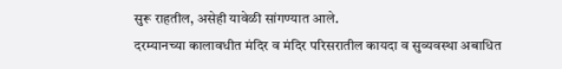सुरू राहतील, असेही यावेळी सांगण्यात आले.
दरम्यानच्या कालावधीत मंदिर व मंदिर परिसरातील कायदा व सुव्यवस्था अबाधित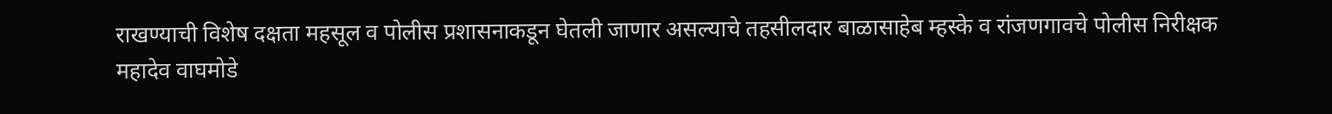राखण्याची विशेष दक्षता महसूल व पोलीस प्रशासनाकडून घेतली जाणार असल्याचे तहसीलदार बाळासाहेब म्हस्के व रांजणगावचे पोलीस निरीक्षक महादेव वाघमोडे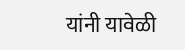यांनी यावेळी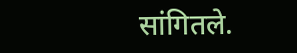सांगितले.